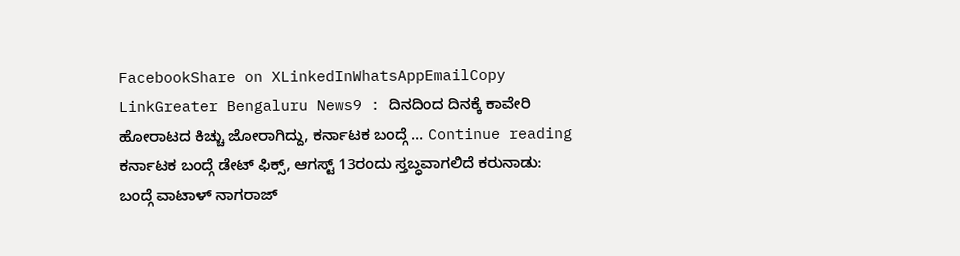FacebookShare on XLinkedInWhatsAppEmailCopy LinkGreater Bengaluru News9 : ದಿನದಿಂದ ದಿನಕ್ಕೆ ಕಾವೇರಿ ಹೋರಾಟದ ಕಿಚ್ಚು ಜೋರಾಗಿದ್ದು, ಕರ್ನಾಟಕ ಬಂದ್ಗೆ … Continue reading ಕರ್ನಾಟಕ ಬಂದ್ಗೆ ಡೇಟ್ ಫಿಕ್ಸ್, ಆಗಸ್ಟ್ 13ರಂದು ಸ್ತಬ್ಧವಾಗಲಿದೆ ಕರುನಾಡು: ಬಂದ್ಗೆ ವಾಟಾಳ್ ನಾಗರಾಜ್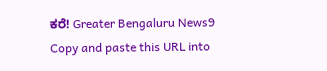ಕರೆ! Greater Bengaluru News9
Copy and paste this URL into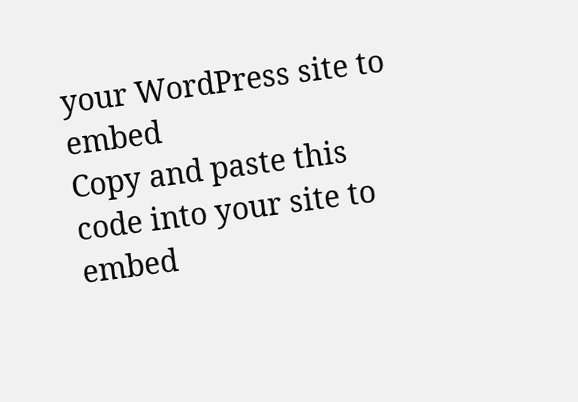your WordPress site to embed
Copy and paste this code into your site to embed